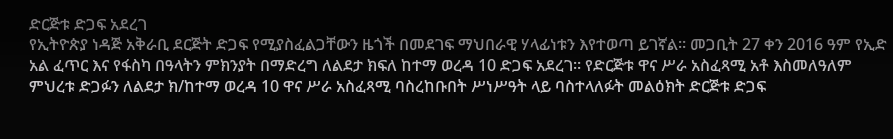ድርጅቱ ድጋፍ አደረገ
የኢትዮጵያ ነዳጅ አቅራቢ ደርጅት ድጋፍ የሚያስፈልጋቸውን ዜጎች በመደገፍ ማህበራዊ ሃላፊነቱን እየተወጣ ይገኛል። መጋቢት 27 ቀን 2016 ዓም የኢድ አል ፈጥር እና የፋስካ በዓላትን ምክንያት በማድረግ ለልደታ ክፍለ ከተማ ወረዳ 10 ድጋፍ አደረገ። የድርጅቱ ዋና ሥራ አስፈጻሚ አቶ እስመለዓለም ምህረቱ ድጋፉን ለልደታ ክ/ከተማ ወረዳ 10 ዋና ሥራ አስፈጻሚ ባስረከቡበት ሥነሥዓት ላይ ባስተላለፉት መልዕክት ድርጅቱ ድጋፍ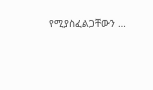የሚያስፈልጋቸውን …